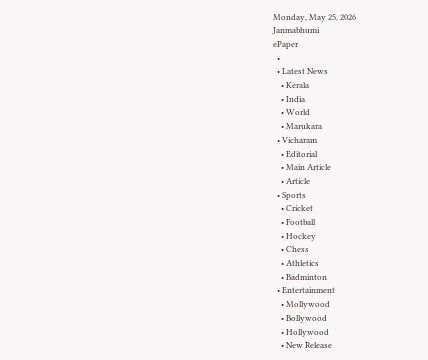Monday, May 25, 2026
Janmabhumi
ePaper
  •
  • Latest News
    • Kerala
    • India
    • World
    • Marukara
  • Vicharam
    • Editorial
    • Main Article
    • Article
  • Sports
    • Cricket
    • Football
    • Hockey
    • Chess
    • Athletics
    • Badminton
  • Entertainment
    • Mollywood
    • Bollywood
    • Hollywood
    • New Release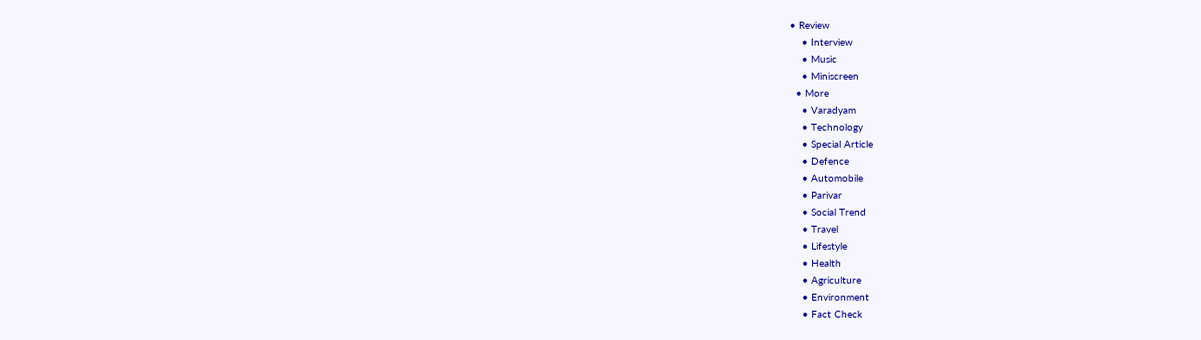• Review
    • Interview
    • Music
    • Miniscreen
  • More
    • Varadyam
    • Technology
    • Special Article
    • Defence
    • Automobile
    • Parivar
    • Social Trend
    • Travel
    • Lifestyle
    • Health
    • Agriculture
    • Environment
    • Fact Check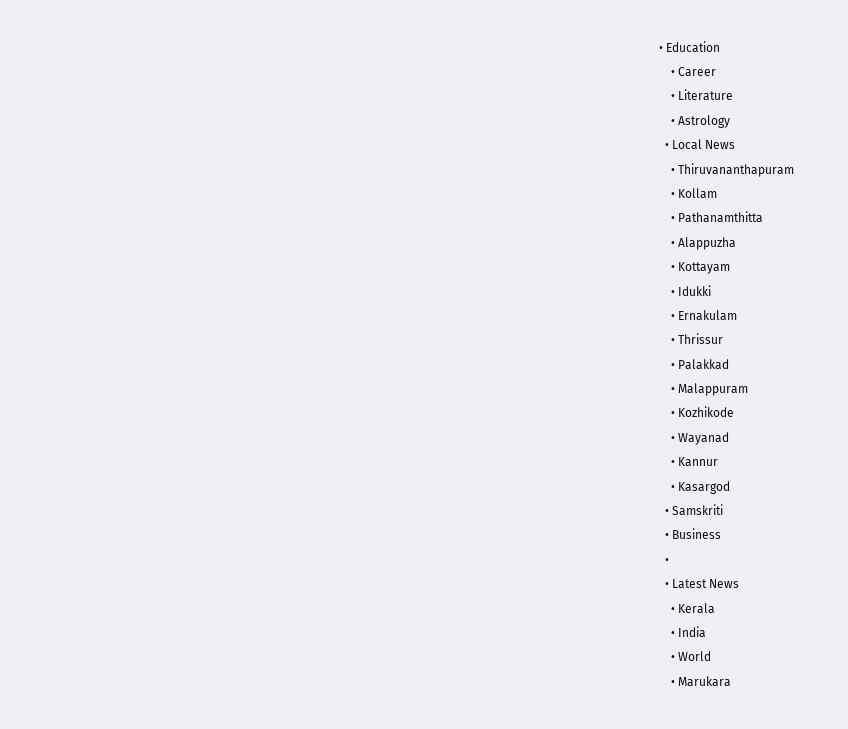• Education
    • Career
    • Literature
    • Astrology
  • Local News
    • Thiruvananthapuram
    • Kollam
    • Pathanamthitta
    • Alappuzha
    • Kottayam
    • Idukki
    • Ernakulam
    • Thrissur
    • Palakkad
    • Malappuram
    • Kozhikode
    • Wayanad
    • Kannur
    • Kasargod
  • Samskriti
  • Business
  •
  • Latest News
    • Kerala
    • India
    • World
    • Marukara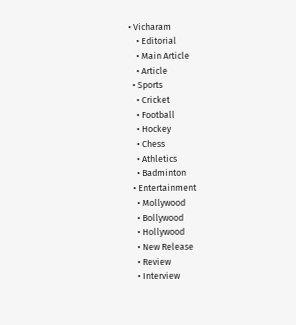• Vicharam
    • Editorial
    • Main Article
    • Article
  • Sports
    • Cricket
    • Football
    • Hockey
    • Chess
    • Athletics
    • Badminton
  • Entertainment
    • Mollywood
    • Bollywood
    • Hollywood
    • New Release
    • Review
    • Interview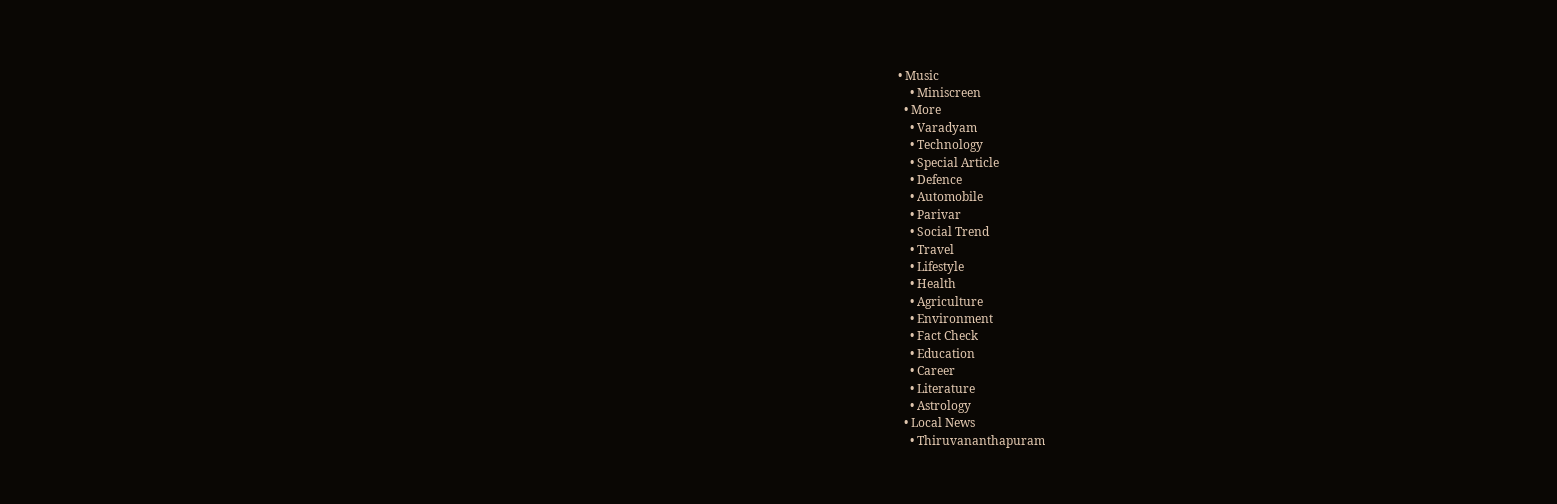• Music
    • Miniscreen
  • More
    • Varadyam
    • Technology
    • Special Article
    • Defence
    • Automobile
    • Parivar
    • Social Trend
    • Travel
    • Lifestyle
    • Health
    • Agriculture
    • Environment
    • Fact Check
    • Education
    • Career
    • Literature
    • Astrology
  • Local News
    • Thiruvananthapuram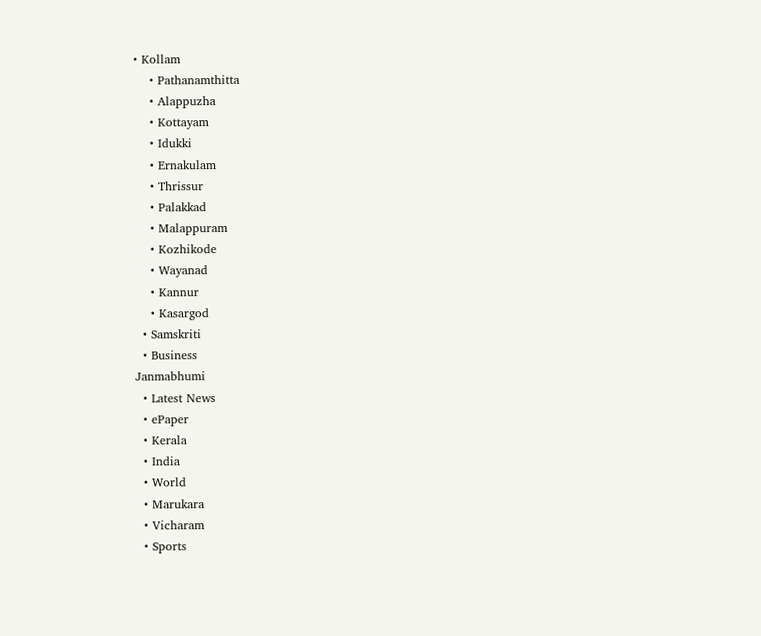• Kollam
    • Pathanamthitta
    • Alappuzha
    • Kottayam
    • Idukki
    • Ernakulam
    • Thrissur
    • Palakkad
    • Malappuram
    • Kozhikode
    • Wayanad
    • Kannur
    • Kasargod
  • Samskriti
  • Business
Janmabhumi
  • Latest News
  • ePaper
  • Kerala
  • India
  • World
  • Marukara
  • Vicharam
  • Sports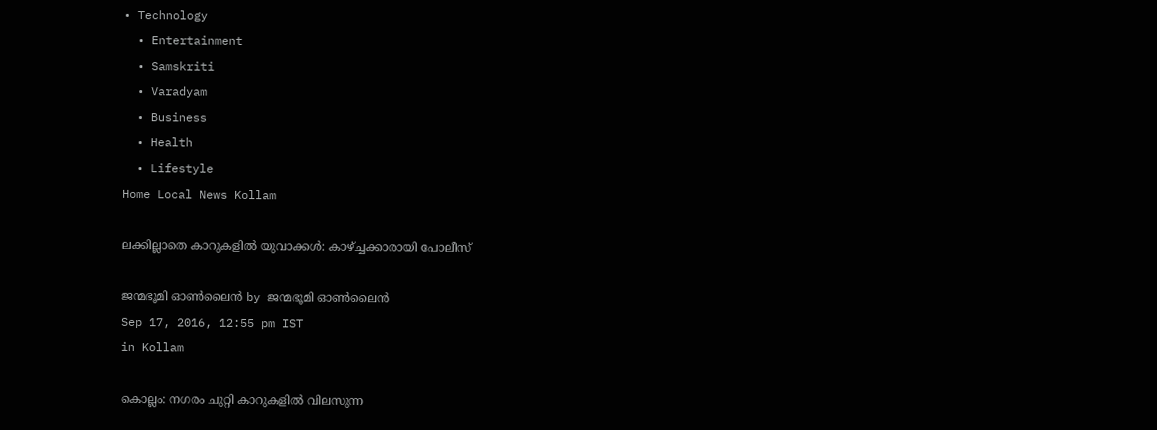• Technology
  • Entertainment
  • Samskriti
  • Varadyam
  • Business
  • Health
  • Lifestyle
Home Local News Kollam

ലക്കില്ലാതെ കാറുകളില്‍ യുവാക്കള്‍: കാഴ്‌ച്ചക്കാരായി പോലീസ്

ജന്മഭൂമി ഓണ്‍ലൈന്‍ by ജന്മഭൂമി ഓണ്‍ലൈന്‍
Sep 17, 2016, 12:55 pm IST
in Kollam

കൊല്ലം: നഗരം ചുറ്റി കാറുകളില്‍ വിലസുന്ന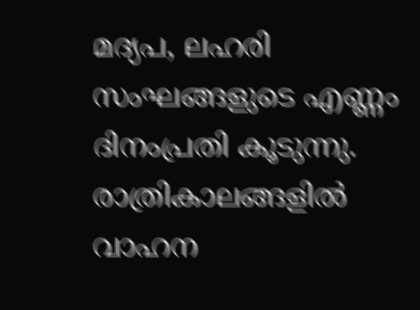മദ്യപ, ലഹരി സംഘങ്ങളുടെ എണ്ണം ദിനംപ്രതി കൂടുന്നു. രാത്രികാലങ്ങളില്‍ വാഹന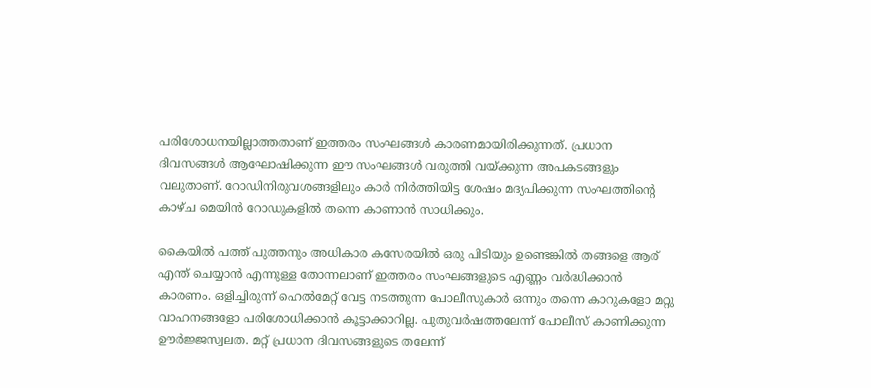പരിശോധനയില്ലാത്തതാണ് ഇത്തരം സംഘങ്ങള്‍ കാരണമായിരിക്കുന്നത്. പ്രധാന ദിവസങ്ങള്‍ ആഘോഷിക്കുന്ന ഈ സംഘങ്ങള്‍ വരുത്തി വയ്‌ക്കുന്ന അപകടങ്ങളും വലുതാണ്. റോഡിനിരുവശങ്ങളിലും കാര്‍ നിര്‍ത്തിയിട്ട ശേഷം മദ്യപിക്കുന്ന സംഘത്തിന്റെ കാഴ്ച മെയിന്‍ റോഡുകളില്‍ തന്നെ കാണാന്‍ സാധിക്കും.

കൈയില്‍ പത്ത് പുത്തനും അധികാര കസേരയില്‍ ഒരു പിടിയും ഉണ്ടെങ്കില്‍ തങ്ങളെ ആര് എന്ത് ചെയ്യാന്‍ എന്നുള്ള തോന്നലാണ് ഇത്തരം സംഘങ്ങളുടെ എണ്ണം വര്‍ദ്ധിക്കാന്‍ കാരണം. ഒളിച്ചിരുന്ന് ഹെല്‍മേറ്റ് വേട്ട നടത്തുന്ന പോലീസുകാര്‍ ഒന്നും തന്നെ കാറുകളോ മറ്റു വാഹനങ്ങളോ പരിശോധിക്കാന്‍ കൂട്ടാക്കാറില്ല. പുതുവര്‍ഷത്തലേന്ന് പോലീസ് കാണിക്കുന്ന ഊര്‍ജ്ജസ്വലത. മറ്റ് പ്രധാന ദിവസങ്ങളുടെ തലേന്ന്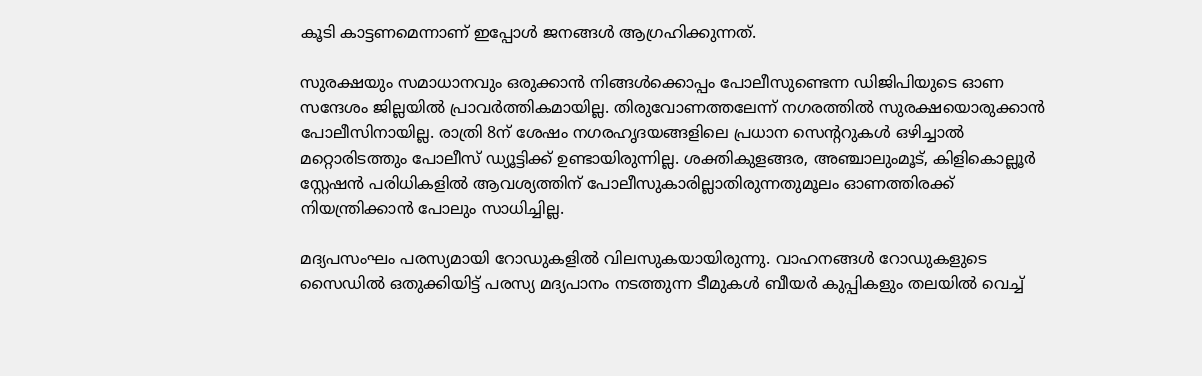കൂടി കാട്ടണമെന്നാണ് ഇപ്പോള്‍ ജനങ്ങള്‍ ആഗ്രഹിക്കുന്നത്.

സുരക്ഷയും സമാധാനവും ഒരുക്കാന്‍ നിങ്ങള്‍ക്കൊപ്പം പോലീസുണ്ടെന്ന ഡിജിപിയുടെ ഓണ സന്ദേശം ജില്ലയില്‍ പ്രാവര്‍ത്തികമായില്ല. തിരുവോണത്തലേന്ന് നഗരത്തില്‍ സുരക്ഷയൊരുക്കാന്‍ പോലീസിനായില്ല. രാത്രി 8ന് ശേഷം നഗരഹൃദയങ്ങളിലെ പ്രധാന സെന്ററുകള്‍ ഒഴിച്ചാല്‍ മറ്റൊരിടത്തും പോലീസ് ഡ്യൂട്ടിക്ക് ഉണ്ടായിരുന്നില്ല. ശക്തികുളങ്ങര, അഞ്ചാലുംമൂട്, കിളികൊല്ലൂര്‍ സ്റ്റേഷന്‍ പരിധികളില്‍ ആവശ്യത്തിന് പോലീസുകാരില്ലാതിരുന്നതുമൂലം ഓണത്തിരക്ക് നിയന്ത്രിക്കാന്‍ പോലും സാധിച്ചില്ല.

മദ്യപസംഘം പരസ്യമായി റോഡുകളില്‍ വിലസുകയായിരുന്നു. വാഹനങ്ങള്‍ റോഡുകളുടെ സൈഡില്‍ ഒതുക്കിയിട്ട് പരസ്യ മദ്യപാനം നടത്തുന്ന ടീമുകള്‍ ബീയര്‍ കുപ്പികളും തലയില്‍ വെച്ച്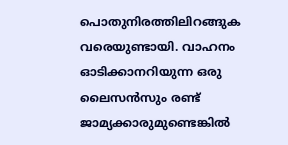പൊതുനിരത്തിലിറങ്ങുക വരെയുണ്ടായി. വാഹനം ഓടിക്കാനറിയുന്ന ഒരു ലൈസന്‍സും രണ്ട് ജാമ്യക്കാരുമുണ്ടെങ്കില്‍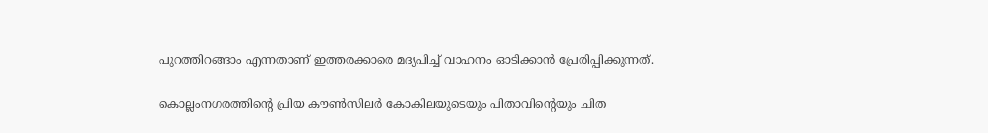പുറത്തിറങ്ങാം എന്നതാണ് ഇത്തരക്കാരെ മദ്യപിച്ച് വാഹനം ഓടിക്കാന്‍ പ്രേരിപ്പിക്കുന്നത്.

കൊല്ലംനഗരത്തിന്റെ പ്രിയ കൗണ്‍സിലര്‍ കോകിലയുടെയും പിതാവിന്റെയും ചിത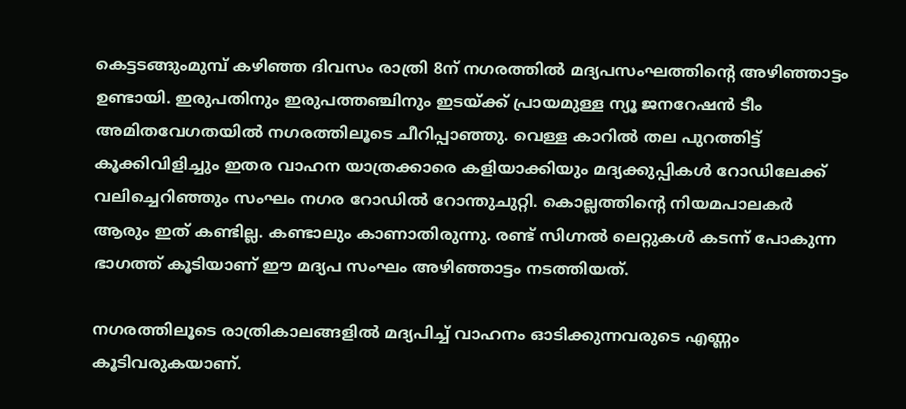കെട്ടടങ്ങുംമുമ്പ് കഴിഞ്ഞ ദിവസം രാത്രി 8ന് നഗരത്തില്‍ മദ്യപസംഘത്തിന്റെ അഴിഞ്ഞാട്ടം ഉണ്ടായി. ഇരുപതിനും ഇരുപത്തഞ്ചിനും ഇടയ്‌ക്ക് പ്രായമുള്ള ന്യൂ ജനറേഷന്‍ ടീം അമിതവേഗതയില്‍ നഗരത്തിലൂടെ ചീറിപ്പാഞ്ഞു. വെള്ള കാറില്‍ തല പുറത്തിട്ട് കൂക്കിവിളിച്ചും ഇതര വാഹന യാത്രക്കാരെ കളിയാക്കിയും മദ്യക്കുപ്പികള്‍ റോഡിലേക്ക് വലിച്ചെറിഞ്ഞും സംഘം നഗര റോഡില്‍ റോന്തുചുറ്റി. കൊല്ലത്തിന്റെ നിയമപാലകര്‍ ആരും ഇത് കണ്ടില്ല. കണ്ടാലും കാണാതിരുന്നു. രണ്ട് സിഗ്നല്‍ ലെറ്റുകള്‍ കടന്ന് പോകുന്ന ഭാഗത്ത് കൂടിയാണ് ഈ മദ്യപ സംഘം അഴിഞ്ഞാട്ടം നടത്തിയത്.

നഗരത്തിലൂടെ രാത്രികാലങ്ങളില്‍ മദ്യപിച്ച് വാഹനം ഓടിക്കുന്നവരുടെ എണ്ണം കൂടിവരുകയാണ്.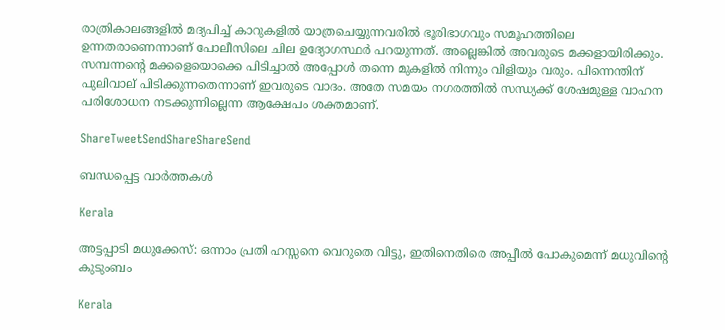രാത്രികാലങ്ങളില്‍ മദ്യപിച്ച് കാറുകളില്‍ യാത്രചെയ്യുന്നവരില്‍ ഭൂരിഭാഗവും സമൂഹത്തിലെ ഉന്നതരാണെന്നാണ് പോലീസിലെ ചില ഉദ്യോഗസ്ഥര്‍ പറയുന്നത്. അല്ലെങ്കില്‍ അവരുടെ മക്കളായിരിക്കും. സമ്പന്നന്റെ മക്കളെയൊക്കെ പിടിച്ചാല്‍ അപ്പോള്‍ തന്നെ മുകളില്‍ നിന്നും വിളിയും വരും. പിന്നെന്തിന് പുലിവാല് പിടിക്കുന്നതെന്നാണ് ഇവരുടെ വാദം. അതേ സമയം നഗരത്തില്‍ സന്ധ്യക്ക് ശേഷമുള്ള വാഹന പരിശോധന നടക്കുന്നില്ലെന്ന ആക്ഷേപം ശക്തമാണ്.

ShareTweetSendShareShareSend

ബന്ധപ്പെട്ട വാര്‍ത്തകള്‍

Kerala

അട്ടപ്പാടി മധുക്കേസ്: ഒന്നാം പ്രതി ഹസ്സനെ വെറുതെ വിട്ടു, ഇതിനെതിരെ അപ്പീല്‍ പോകുമെന്ന് മധുവിന്റെ കുടുംബം

Kerala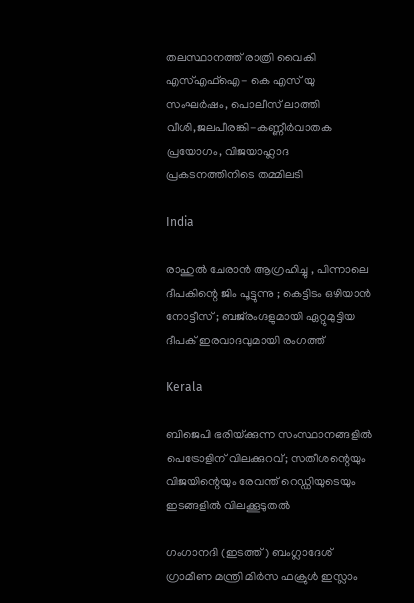തലസ്ഥാനത്ത് രാത്രി വൈകി എസ്എഫ്ഐ- കെ എസ് യു സംഘര്‍ഷം, പൊലീസ് ലാത്തി വീശി,ജലപീരങ്കി-കണ്ണീര്‍വാതക പ്രയോഗം, വിജയാഹ്ലാദ പ്രകടനത്തിനിടെ തമ്മിലടി

India

രാഹുൽ ചേരാൻ ആഗ്രഹിച്ചു , പിന്നാലെ ദീപകിന്റെ ജിം പൂട്ടുന്നു ; കെട്ടിടം ഒഴിയാൻ നോട്ടീസ് ; ബജ്‌രംഗ്ദളുമായി ഏറ്റുമുട്ടിയ ദീപക് ഇരവാദവുമായി രംഗത്ത്

Kerala

ബിജെപി ഭരിയ്‌ക്കുന്ന സംസ്ഥാനങ്ങളില്‍ പെട്രോളിന് വിലക്കുറവ്; സതീശന്റെയും വിജയിന്റെയും രേവന്ത് റെഡ്ഡിയുടെയും ഇടങ്ങളില്‍ വിലക്കൂടുതല്‍

ഗംഗാനദി (ഇടത്ത്) ബംഗ്ലാദേശ് ഗ്രാമീണ മന്ത്രി മിര്‍സ ഫക്രുള്‍ ഇസ്ലാം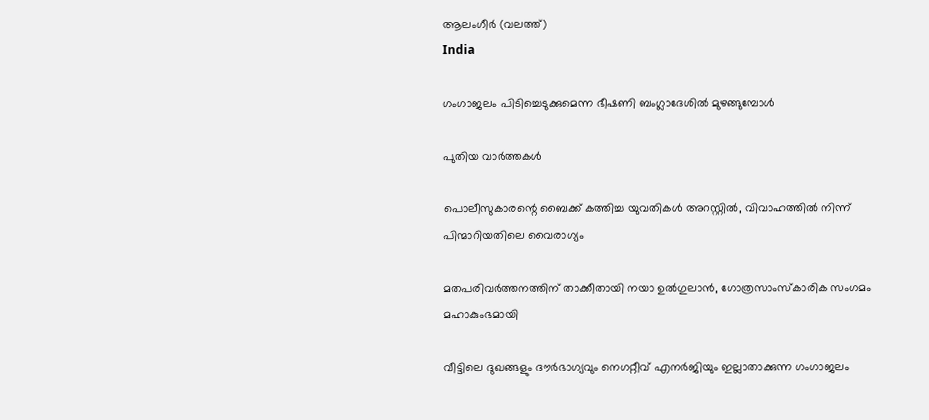ആലംഗീര്‍ (വലത്ത്)
India

ഗംഗാജലം പിടിച്ചെടുക്കുമെന്ന ഭീഷണി ബംഗ്ലാദേശില്‍ മുഴങ്ങുമ്പോള്‍

പുതിയ വാര്‍ത്തകള്‍

പൊലീസുകാരന്റെ ബൈക്ക് കത്തിച്ച യുവതികള്‍ അറസ്റ്റില്‍, വിവാഹത്തില്‍ നിന്ന് പിന്മാറിയതിലെ വൈരാഗ്യം

മതപരിവര്‍ത്തനത്തിന് താക്കീതായി നയാ ഉല്‍ഗുലാന്‍, ഗോത്രസാംസ്‌കാരിക സംഗമം മഹാകുംഭമായി

വീട്ടിലെ ദുഖങ്ങളും ദൗര്‍ഭാഗ്യവും നെഗറ്റീവ് എനര്‍ജിയും ഇല്ലാതാക്കുന്ന ഗംഗാജലം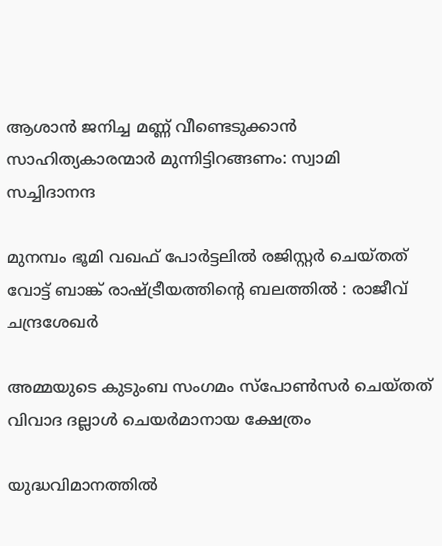ആശാന്‍ ജനിച്ച മണ്ണ് വീണ്ടെടുക്കാന്‍ സാഹിത്യകാരന്മാര്‍ മുന്നിട്ടിറങ്ങണം: സ്വാമി സച്ചിദാനന്ദ

മുനമ്പം ഭൂമി വഖഫ് പോര്‍ട്ടലില്‍ രജിസ്റ്റര്‍ ചെയ്തത് വോട്ട് ബാങ്ക് രാഷ്‌ട്രീയത്തിന്റെ ബലത്തില്‍ : രാജീവ് ചന്ദ്രശേഖര്‍

അമ്മയുടെ കുടുംബ സംഗമം സ്പോണ്‍സര്‍ ചെയ്തത് വിവാദ ദല്ലാള്‍ ചെയര്‍മാനായ ക്ഷേത്രം

യുദ്ധവിമാനത്തില്‍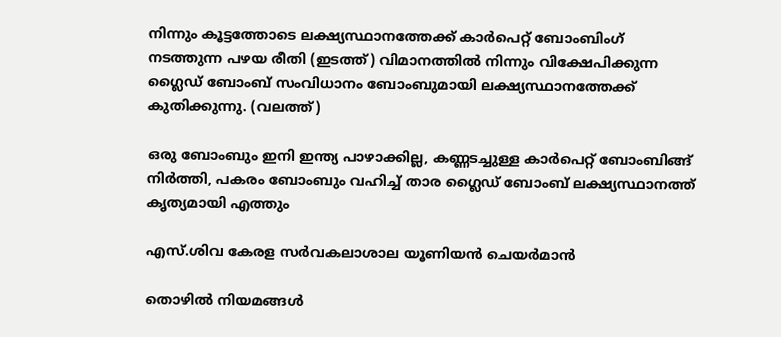നിന്നും കൂട്ടത്തോടെ ലക്ഷ്യസ്ഥാനത്തേക്ക് കാര്‍പെറ്റ് ബോംബിംഗ് നടത്തുന്ന പഴയ രീതി (ഇടത്ത്) വിമാനത്തില്‍ നിന്നും വിക്ഷേപിക്കുന്ന ഗ്ലൈഡ് ബോംബ് സംവിധാനം ബോംബുമായി ലക്ഷ്യസ്ഥാനത്തേക്ക് കുതിക്കുന്നു. (വലത്ത്)

ഒരു ബോംബും ഇനി ഇന്ത്യ പാഴാക്കില്ല, കണ്ണടച്ചുള്ള കാര്‍പെറ്റ് ബോംബിങ്ങ് നിര്‍ത്തി, പകരം ബോംബും വഹിച്ച് താര ഗ്ലൈഡ് ബോംബ് ലക്ഷ്യസ്ഥാനത്ത് കൃത്യമായി എത്തും

എസ്.ശിവ കേരള സര്‍വകലാശാല യൂണിയന്‍ ചെയര്‍മാന്‍

തൊഴിൽ നിയമങ്ങൾ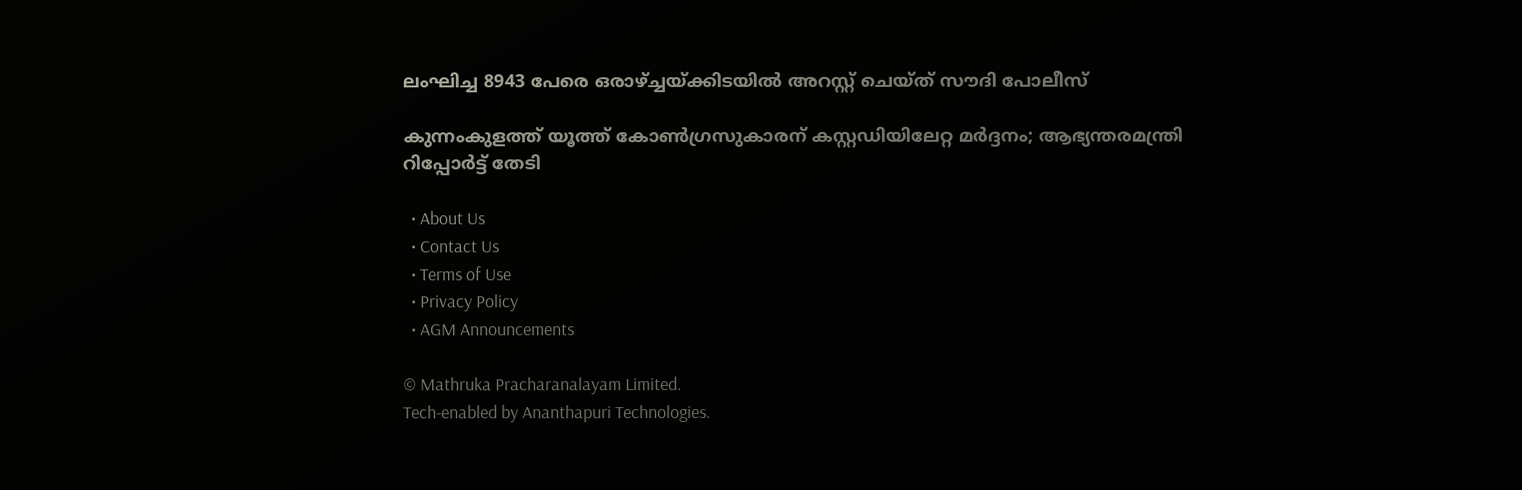ലംഘിച്ച 8943 പേരെ ഒരാഴ്‌ച്ചയ്‌ക്കിടയിൽ അറസ്റ്റ് ചെയ്ത് സൗദി പോലീസ്

കുന്നംകുളത്ത് യൂത്ത് കോണ്‍ഗ്രസുകാരന് കസ്റ്റഡിയിലേറ്റ മര്‍ദ്ദനം; ആഭ്യന്തരമന്ത്രി റിപ്പോര്‍ട്ട് തേടി

  • About Us
  • Contact Us
  • Terms of Use
  • Privacy Policy
  • AGM Announcements

© Mathruka Pracharanalayam Limited.
Tech-enabled by Ananthapuri Technologies.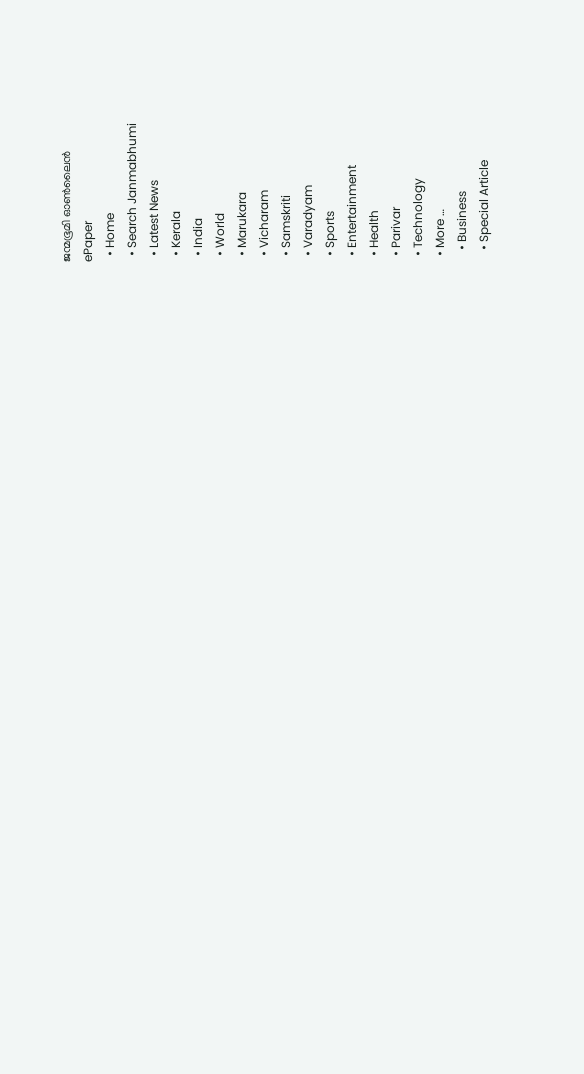ജന്മഭൂമി ഓണ്‍ലൈന്‍
ePaper
  • Home
  • Search Janmabhumi
  • Latest News
  • Kerala
  • India
  • World
  • Marukara
  • Vicharam
  • Samskriti
  • Varadyam
  • Sports
  • Entertainment
  • Health
  • Parivar
  • Technology
  • More …
    • Business
    • Special Article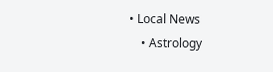• Local News
    • Astrology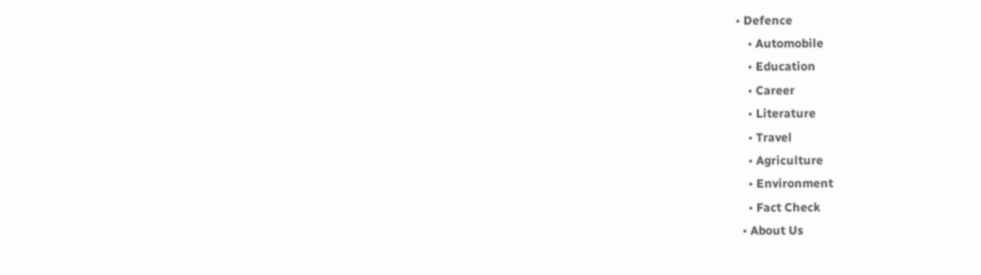• Defence
    • Automobile
    • Education
    • Career
    • Literature
    • Travel
    • Agriculture
    • Environment
    • Fact Check
  • About Us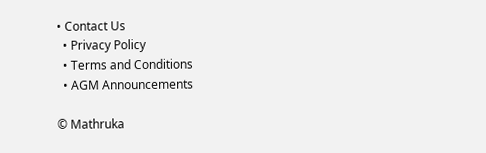• Contact Us
  • Privacy Policy
  • Terms and Conditions
  • AGM Announcements

© Mathruka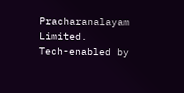Pracharanalayam Limited.
Tech-enabled by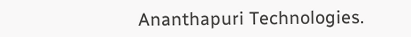Ananthapuri Technologies.